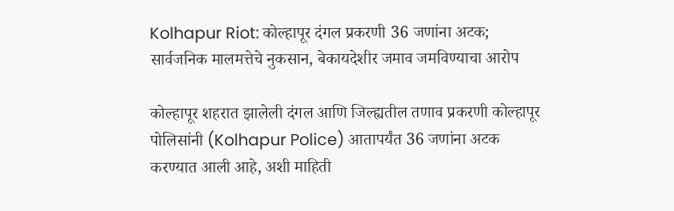Kolhapur Riot: कोल्हापूर दंगल प्रकरणी 36 जणांना अटक; सार्वजनिक मालमत्तेचे नुकसान, बेकायदेशीर जमाव जमविण्याचा आरोप

कोल्हापूर शहरात झालेली दंगल आणि जिल्ह्यतील तणाव प्रकरणी कोल्हापूर पोलिसांनी (Kolhapur Police) आतापर्यंत 36 जणांना अटक करण्यात आली आहे, अशी माहिती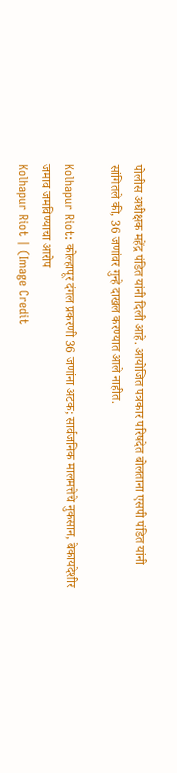पोलीस अधीक्षक महेंद्र पंडित यांनी दिली आहे. आयोजित पत्रकार परिषदेत बोलताना एसपी पंडित यांनी सांगितले की, 36 जणांवर गुन्हे दाखल करण्यात आले नाहीत.

Kolhapur Riot: कोल्हापूर दंगल प्रकरणी 36 जणांना अटक; सार्वजनिक मालमत्तेचे नुकसान, बेकायदेशीर जमाव जमविण्याचा आरोप
Kolhapur Riot | (Image Credit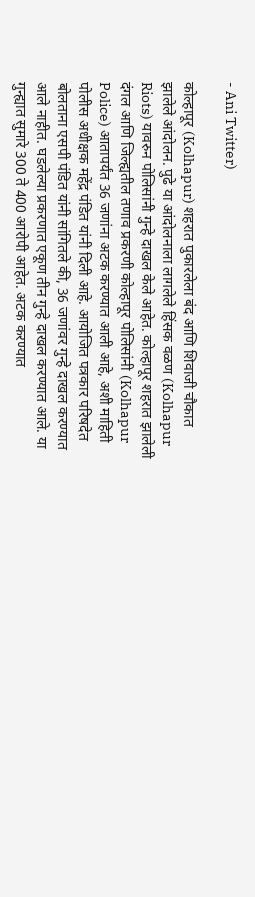- Ani Twitter)

कोल्हापूर (Kolhapur) शहरात पुकारलेला बंद आणि शिवाजी चौकात झालेले आंदोलन. पुढे या आंदोलनाला लागलेले हिंसक वळण (Kolhapur Riots) यावरुन पोलिसांनी गुन्हे दाखल केले आहेत. कोल्हापूर शहरात झालेली दंगल आणि जिल्ह्यतील तणाव प्रकरणी कोल्हापूर पोलिसांनी (Kolhapur Police) आतापर्यंत 36 जणांना अटक करण्यात आली आहे, अशी माहिती पोलीस अधीक्षक महेंद्र पंडित यांनी दिली आहे. आयोजित पत्रकार परिषदेत बोलताना एसपी पंडित यांनी सांगितले की, 36 जणांवर गुन्हे दाखल करण्यात आले नाहीत. घडलेल्या प्रकरणात एकूण तीन गुन्हे दाखल करण्यात आले. या गुन्ह्यात सुमारे 300 ते 400 आरोपी आहेत. अटक करण्यात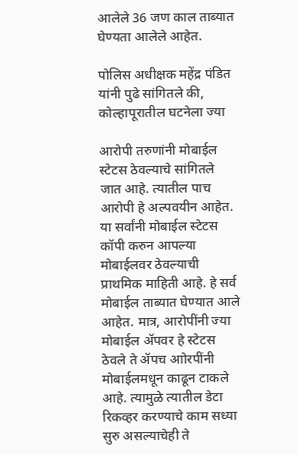आलेले 36 जण काल ताब्यात घेण्यता आलेले आहेत.

पोलिस अधीक्षक महेंद्र पंडित यांनी पुढे सांगितले की, कोल्हापूरातील घटनेला ज्या

आरोपी तरुणांनी मोबाईल स्टेटस ठेवल्याचे सांगितले जात आहे. त्यातील पाच आरोपी हे अल्पवयीन आहेत. या सर्वांनी मोबाईल स्टेटस कॉपी करुन आपल्या मोबाईलवर ठेवल्याची प्राथमिक माहिती आहे. हे सर्व मोबाईल ताब्यात घेण्यात आले आहेत. मात्र, आरोपींनी ज्या मोबाईल ॲपवर हे स्टेटस ठेवले ते ॲपच आोरपींनी मोबाईलमधून काढून टाकले आहे. त्यामुळे त्यातील डेटा रिकव्हर करण्याचे काम सध्या सुरु असल्याचेही ते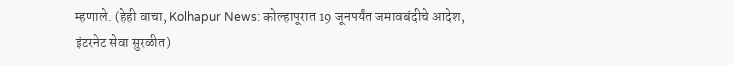म्हणाले. (हेही वाचा, Kolhapur News: कोल्हापूरात 19 जूनपर्यंत जमावबंदीचे आदेश, इंटरनेट सेवा सुरळीत)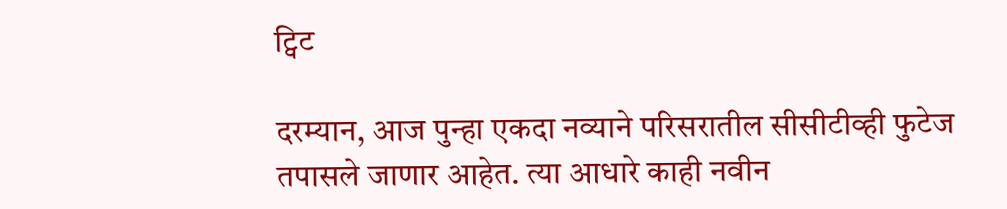ट्विट

दरम्यान, आज पुन्हा एकदा नव्याने परिसरातील सीसीटीव्ही फुटेज तपासले जाणार आहेत. त्या आधारे काही नवीन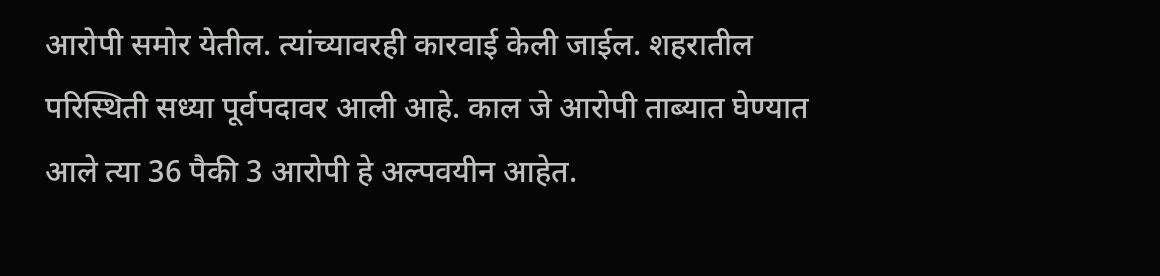आरोपी समोर येतील. त्यांच्यावरही कारवाई केली जाईल. शहरातील परिस्थिती सध्या पूर्वपदावर आली आहे. काल जे आरोपी ताब्यात घेण्यात आले त्या 36 पैकी 3 आरोपी हे अल्पवयीन आहेत.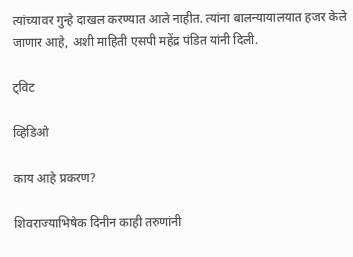त्यांच्यावर गुन्हे दाखल करण्यात आले नाहीत. त्यांना बालन्यायालयात हजर केले जाणार आहे, अशी माहिती एसपी महेंद्र पंडित यांनी दिली.

ट्विट

व्हिडिओ

काय आहे प्रकरण?

शिवराज्याभिषेक दिनीन काही तरुणांनी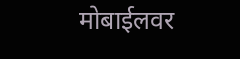मोबाईलवर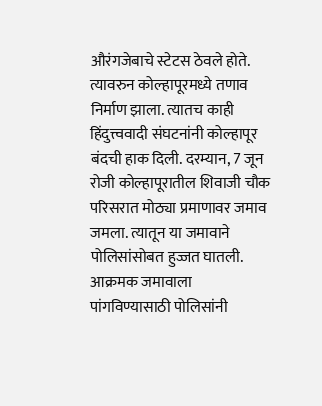औरंगजेबाचे स्टेटस ठेवले होते. त्यावरुन कोल्हापूरमध्ये तणाव निर्माण झाला. त्यातच काही हिंदुत्त्ववादी संघटनांनी कोल्हापूर बंदची हाक दिली. दरम्यान, 7 जून रोजी कोल्हापूरातील शिवाजी चौक परिसरात मोठ्या प्रमाणावर जमाव जमला. त्यातून या जमावाने पोलिसांसोबत हुज्जत घातली. आक्रमक जमावाला पांगविण्यासाठी पोलिसांनी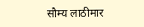सौम्य लाठीमार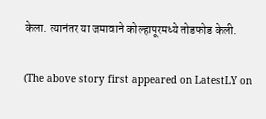केला. त्यानंतर या जमावाने कोल्हापूरमध्ये तोडफोड केली.

(The above story first appeared on LatestLY on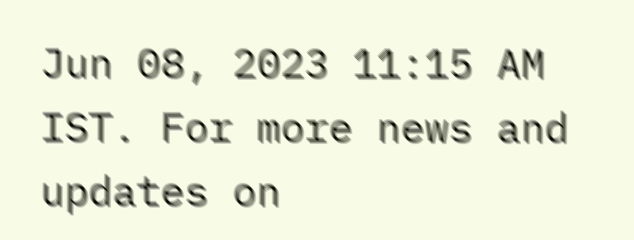Jun 08, 2023 11:15 AM IST. For more news and updates on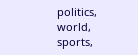politics, world, sports,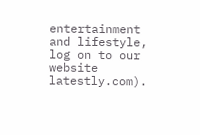entertainment and lifestyle, log on to our website latestly.com).